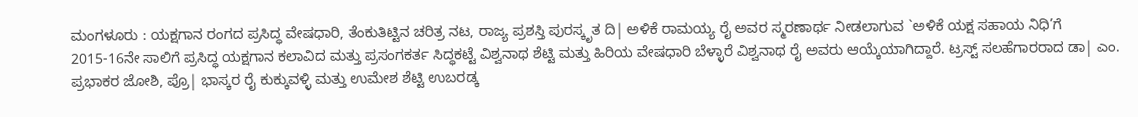ಮಂಗಳೂರು : ಯಕ್ಷಗಾನ ರಂಗದ ಪ್ರಸಿದ್ಧ ವೇಷಧಾರಿ, ತೆಂಕುತಿಟ್ಟಿನ ಚರಿತ್ರ ನಟ, ರಾಜ್ಯ ಪ್ರಶಸ್ತಿ ಪುರಸ್ಕೃತ ದಿ| ಅಳಿಕೆ ರಾಮಯ್ಯ ರೈ ಅವರ ಸ್ಮರಣಾರ್ಥ ನೀಡಲಾಗುವ `ಅಳಿಕೆ ಯಕ್ಷ ಸಹಾಯ ನಿಧಿ’ಗೆ 2015-16ನೇ ಸಾಲಿಗೆ ಪ್ರಸಿದ್ಧ ಯಕ್ಷಗಾನ ಕಲಾವಿದ ಮತ್ತು ಪ್ರಸಂಗಕರ್ತ ಸಿದ್ಧಕಟ್ಟೆ ವಿಶ್ವನಾಥ ಶೆಟ್ಟಿ ಮತ್ತು ಹಿರಿಯ ವೇಷಧಾರಿ ಬೆಳ್ಳಾರೆ ವಿಶ್ವನಾಥ ರೈ ಅವರು ಆಯ್ಕೆಯಾಗಿದ್ದಾರೆ. ಟ್ರಸ್ಟ್ ಸಲಹೆಗಾರರಾದ ಡಾ| ಎಂ. ಪ್ರಭಾಕರ ಜೋಶಿ, ಪ್ರೊ| ಭಾಸ್ಕರ ರೈ ಕುಕ್ಕುವಳ್ಳಿ ಮತ್ತು ಉಮೇಶ ಶೆಟ್ಟಿ ಉಬರಡ್ಕ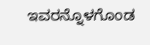ಇವರನ್ನೊಳಗೊಂಡ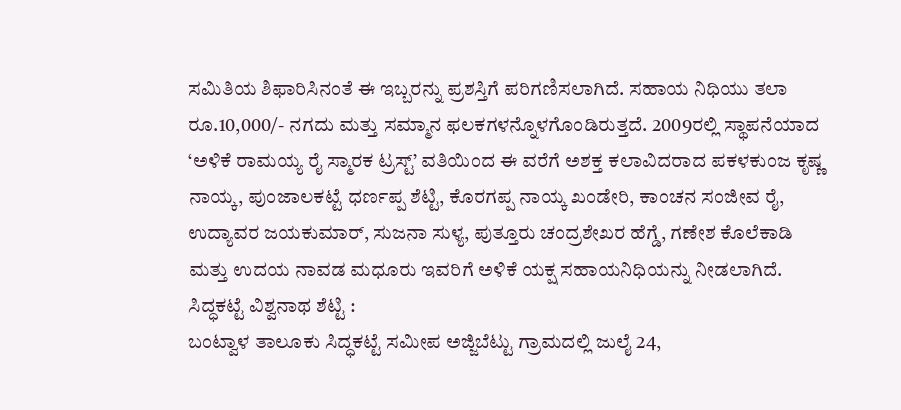ಸಮಿತಿಯ ಶಿಫಾರಿಸಿನಂತೆ ಈ ಇಬ್ಬರನ್ನು ಪ್ರಶಸ್ತಿಗೆ ಪರಿಗಣಿಸಲಾಗಿದೆ. ಸಹಾಯ ನಿಧಿಯು ತಲಾ ರೂ.10,000/- ನಗದು ಮತ್ತು ಸಮ್ಮಾನ ಫಲಕಗಳನ್ನೊಳಗೊಂಡಿರುತ್ತದೆ. 2009ರಲ್ಲಿ ಸ್ಥಾಪನೆಯಾದ ‘ಅಳಿಕೆ ರಾಮಯ್ಯ ರೈ ಸ್ಮಾರಕ ಟ್ರಸ್ಟ್’ ವತಿಯಿಂದ ಈ ವರೆಗೆ ಅಶಕ್ತ ಕಲಾವಿದರಾದ ಪಕಳಕುಂಜ ಕೃಷ್ಣ ನಾಯ್ಕ, ಪುಂಜಾಲಕಟ್ಟೆ ಧರ್ಣಪ್ಪ ಶೆಟ್ಟಿ, ಕೊರಗಪ್ಪ ನಾಯ್ಕ ಖಂಡೇರಿ, ಕಾಂಚನ ಸಂಜೀವ ರೈ, ಉದ್ಯಾವರ ಜಯಕುಮಾರ್, ಸುಜನಾ ಸುಳ್ಯ, ಪುತ್ತೂರು ಚಂದ್ರಶೇಖರ ಹೆಗ್ಡೆ, ಗಣೇಶ ಕೊಲೆಕಾಡಿ ಮತ್ತು ಉದಯ ನಾವಡ ಮಧೂರು ಇವರಿಗೆ ಅಳಿಕೆ ಯಕ್ಷ ಸಹಾಯನಿಧಿಯನ್ನು ನೀಡಲಾಗಿದೆ.
ಸಿದ್ಧಕಟ್ಟೆ ವಿಶ್ವನಾಥ ಶೆಟ್ಟಿ :
ಬಂಟ್ವಾಳ ತಾಲೂಕು ಸಿದ್ಧಕಟ್ಟೆ ಸಮೀಪ ಅಜ್ಜಿಬೆಟ್ಟು ಗ್ರಾಮದಲ್ಲಿ ಜುಲೈ 24,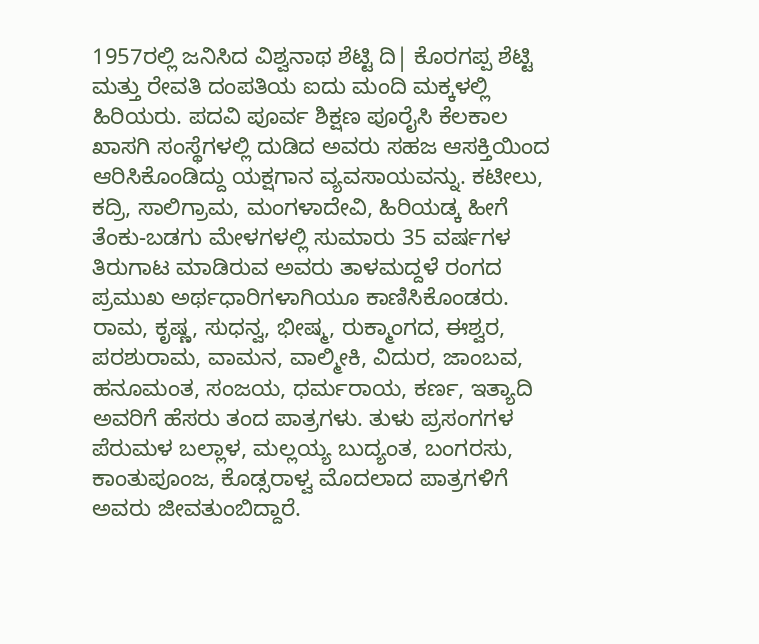1957ರಲ್ಲಿ ಜನಿಸಿದ ವಿಶ್ವನಾಥ ಶೆಟ್ಟಿ ದಿ| ಕೊರಗಪ್ಪ ಶೆಟ್ಟಿ ಮತ್ತು ರೇವತಿ ದಂಪತಿಯ ಐದು ಮಂದಿ ಮಕ್ಕಳಲ್ಲಿ ಹಿರಿಯರು. ಪದವಿ ಪೂರ್ವ ಶಿಕ್ಷಣ ಪೂರೈಸಿ ಕೆಲಕಾಲ ಖಾಸಗಿ ಸಂಸ್ಥೆಗಳಲ್ಲಿ ದುಡಿದ ಅವರು ಸಹಜ ಆಸಕ್ತಿಯಿಂದ ಆರಿಸಿಕೊಂಡಿದ್ದು ಯಕ್ಷಗಾನ ವ್ಯವಸಾಯವನ್ನು. ಕಟೀಲು, ಕದ್ರಿ, ಸಾಲಿಗ್ರಾಮ, ಮಂಗಳಾದೇವಿ, ಹಿರಿಯಡ್ಕ ಹೀಗೆ ತೆಂಕು-ಬಡಗು ಮೇಳಗಳಲ್ಲಿ ಸುಮಾರು 35 ವರ್ಷಗಳ ತಿರುಗಾಟ ಮಾಡಿರುವ ಅವರು ತಾಳಮದ್ದಳೆ ರಂಗದ ಪ್ರಮುಖ ಅರ್ಥಧಾರಿಗಳಾಗಿಯೂ ಕಾಣಿಸಿಕೊಂಡರು.
ರಾಮ, ಕೃಷ್ಣ, ಸುಧನ್ವ, ಭೀಷ್ಮ, ರುಕ್ಮಾಂಗದ, ಈಶ್ವರ, ಪರಶುರಾಮ, ವಾಮನ, ವಾಲ್ಮೀಕಿ, ವಿದುರ, ಜಾಂಬವ, ಹನೂಮಂತ, ಸಂಜಯ, ಧರ್ಮರಾಯ, ಕರ್ಣ, ಇತ್ಯಾದಿ ಅವರಿಗೆ ಹೆಸರು ತಂದ ಪಾತ್ರಗಳು. ತುಳು ಪ್ರಸಂಗಗಳ ಪೆರುಮಳ ಬಲ್ಲಾಳ, ಮಲ್ಲಯ್ಯ ಬುದ್ಯಂತ, ಬಂಗರಸು, ಕಾಂತುಪೂಂಜ, ಕೊಡ್ಸರಾಳ್ವ ಮೊದಲಾದ ಪಾತ್ರಗಳಿಗೆ ಅವರು ಜೀವತುಂಬಿದ್ದಾರೆ.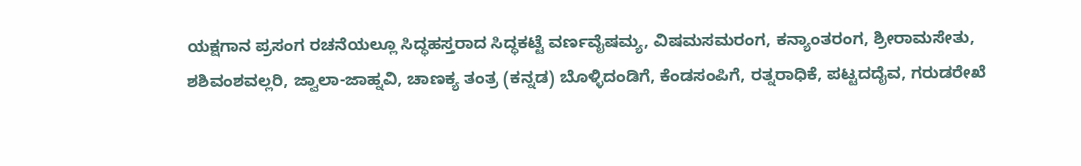ಯಕ್ಷಗಾನ ಪ್ರಸಂಗ ರಚನೆಯಲ್ಲೂ ಸಿದ್ಧಹಸ್ತರಾದ ಸಿದ್ಧಕಟ್ಟೆ ವರ್ಣವೈಷಮ್ಯ, ವಿಷಮಸಮರಂಗ, ಕನ್ಯಾಂತರಂಗ, ಶ್ರೀರಾಮಸೇತು, ಶಶಿವಂಶವಲ್ಲರಿ, ಜ್ವಾಲಾ-ಜಾಹ್ನವಿ, ಚಾಣಕ್ಯ ತಂತ್ರ (ಕನ್ನಡ) ಬೊಳ್ಳಿದಂಡಿಗೆ, ಕೆಂಡಸಂಪಿಗೆ, ರತ್ನರಾಧಿಕೆ, ಪಟ್ಟದದೈವ, ಗರುಡರೇಖೆ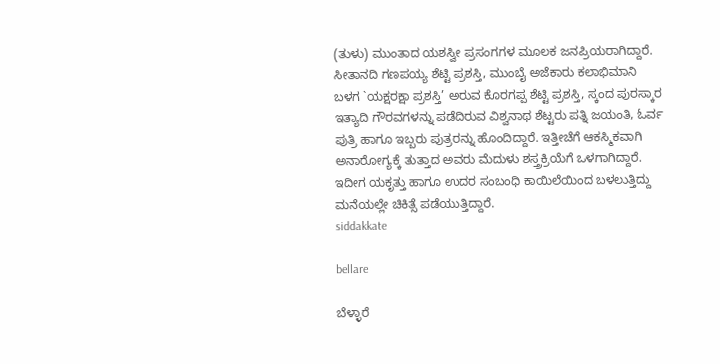(ತುಳು) ಮುಂತಾದ ಯಶಸ್ವೀ ಪ್ರಸಂಗಗಳ ಮೂಲಕ ಜನಪ್ರಿಯರಾಗಿದ್ದಾರೆ.
ಸೀತಾನದಿ ಗಣಪಯ್ಯ ಶೆಟ್ಟಿ ಪ್ರಶಸ್ತಿ, ಮುಂಬೈ ಅಜೆಕಾರು ಕಲಾಭಿಮಾನಿ ಬಳಗ `ಯಕ್ಷರಕ್ಷಾ ಪ್ರಶಸ್ತಿ’ ಅರುವ ಕೊರಗಪ್ಪ ಶೆಟ್ಟಿ ಪ್ರಶಸ್ತಿ, ಸ್ಕಂದ ಪುರಸ್ಕಾರ ಇತ್ಯಾದಿ ಗೌರವಗಳನ್ನು ಪಡೆದಿರುವ ವಿಶ್ವನಾಥ ಶೆಟ್ಟರು ಪತ್ನಿ ಜಯಂತಿ, ಓರ್ವ ಪುತ್ರಿ ಹಾಗೂ ಇಬ್ಬರು ಪುತ್ರರನ್ನು ಹೊಂದಿದ್ದಾರೆ. ಇತ್ತೀಚೆಗೆ ಆಕಸ್ಮಿಕವಾಗಿ ಅನಾರೋಗ್ಯಕ್ಕೆ ತುತ್ತಾದ ಅವರು ಮೆದುಳು ಶಸ್ತ್ರಕ್ರಿಯೆಗೆ ಒಳಗಾಗಿದ್ದಾರೆ. ಇದೀಗ ಯಕೃತ್ತು ಹಾಗೂ ಉದರ ಸಂಬಂಧಿ ಕಾಯಿಲೆಯಿಂದ ಬಳಲುತ್ತಿದ್ದು ಮನೆಯಲ್ಲೇ ಚಿಕಿತ್ಸೆ ಪಡೆಯುತ್ತಿದ್ದಾರೆ.
siddakkate

bellare

ಬೆಳ್ಳಾರೆ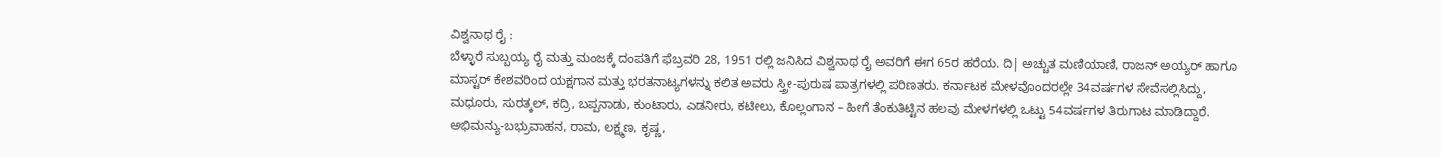ವಿಶ್ವನಾಥ ರೈ :
ಬೆಳ್ಳಾರೆ ಸುಬ್ಬಯ್ಯ ರೈ ಮತ್ತು ಮಂಜಕ್ಕೆ ದಂಪತಿಗೆ ಫೆಬ್ರವರಿ 28, 1951 ರಲ್ಲಿ ಜನಿಸಿದ ವಿಶ್ವನಾಥ ರೈ ಅವರಿಗೆ ಈಗ 65ರ ಹರೆಯ. ದಿ| ಅಚ್ಚುತ ಮಣಿಯಾಣಿ, ರಾಜನ್ ಅಯ್ಯರ್ ಹಾಗೂ ಮಾಸ್ಟರ್ ಕೇಶವರಿಂದ ಯಕ್ಷಗಾನ ಮತ್ತು ಭರತನಾಟ್ಯಗಳನ್ನು ಕಲಿತ ಅವರು ಸ್ತ್ರೀ-ಪುರುಷ ಪಾತ್ರಗಳಲ್ಲಿ ಪರಿಣತರು. ಕರ್ನಾಟಕ ಮೇಳವೊಂದರಲ್ಲೇ 34ವರ್ಷಗಳ ಸೇವೆಸಲ್ಲಿಸಿದ್ದು, ಮಧೂರು, ಸುರತ್ಕಲ್, ಕದ್ರಿ, ಬಪ್ಪನಾಡು, ಕುಂಟಾರು, ಎಡನೀರು, ಕಟೀಲು, ಕೊಲ್ಲಂಗಾನ – ಹೀಗೆ ತೆಂಕುತಿಟ್ಟಿನ ಹಲವು ಮೇಳಗಳಲ್ಲಿ ಒಟ್ಟು 54ವರ್ಷಗಳ ತಿರುಗಾಟ ಮಾಡಿದ್ದಾರೆ.
ಅಭಿಮನ್ಯು-ಬಭ್ರುವಾಹನ, ರಾಮ, ಲಕ್ಷ್ಮಣ, ಕೃಷ್ಣ,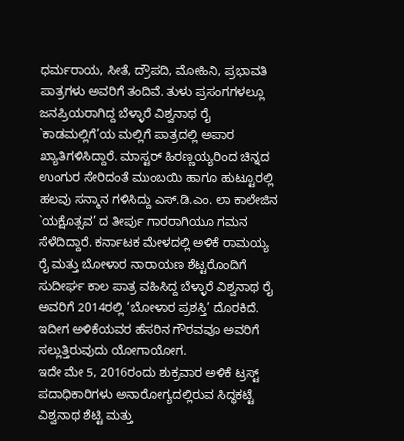ಧರ್ಮರಾಯ, ಸೀತೆ, ದ್ರೌಪದಿ, ಮೋಹಿನಿ, ಪ್ರಭಾವತಿ ಪಾತ್ರಗಳು ಅವರಿಗೆ ತಂದಿವೆ. ತುಳು ಪ್ರಸಂಗಗಳಲ್ಲೂ ಜನಪ್ರಿಯರಾಗಿದ್ದ ಬೆಳ್ಳಾರೆ ವಿಶ್ವನಾಥ ರೈ `ಕಾಡಮಲ್ಲಿಗೆ’ಯ ಮಲ್ಲಿಗೆ ಪಾತ್ರದಲ್ಲಿ ಅಪಾರ ಖ್ಯಾತಿಗಳಿಸಿದ್ದಾರೆ. ಮಾಸ್ಟರ್ ಹಿರಣ್ಣಯ್ಯರಿಂದ ಚಿನ್ನದ ಉಂಗುರ ಸೇರಿದಂತೆ ಮುಂಬಯಿ ಹಾಗೂ ಹುಟ್ಟೂರಲ್ಲಿ ಹಲವು ಸನ್ಮಾನ ಗಳಿಸಿದ್ದು ಎಸ್.ಡಿ.ಎಂ. ಲಾ ಕಾಲೇಜಿನ `ಯಕ್ಷೊತ್ಸವ’ ದ ತೀರ್ಪು ಗಾರರಾಗಿಯೂ ಗಮನ ಸೆಳೆದಿದ್ದಾರೆ. ಕರ್ನಾಟಕ ಮೇಳದಲ್ಲಿ ಅಳಿಕೆ ರಾಮಯ್ಯ ರೈ ಮತ್ತು ಬೋಳಾರ ನಾರಾಯಣ ಶೆಟ್ಟರೊಂದಿಗೆ ಸುದೀರ್ಘ ಕಾಲ ಪಾತ್ರ ವಹಿಸಿದ್ದ ಬೆಳ್ಳಾರೆ ವಿಶ್ವನಾಥ ರೈ ಅವರಿಗೆ 2014ರಲ್ಲಿ ‘ಬೋಳಾರ ಪ್ರಶಸ್ತಿ’ ದೊರಕಿದೆ. ಇದೀಗ ಅಳಿಕೆಯವರ ಹೆಸರಿನ ಗೌರವವೂ ಅವರಿಗೆ ಸಲ್ಲುತ್ತಿರುವುದು ಯೋಗಾಯೋಗ.
ಇದೇ ಮೇ 5, 2016ರಂದು ಶುಕ್ರವಾರ ಅಳಿಕೆ ಟ್ರಸ್ಟ್ ಪದಾಧಿಕಾರಿಗಳು ಅನಾರೋಗ್ಯದಲ್ಲಿರುವ ಸಿದ್ಧಕಟ್ಟೆ ವಿಶ್ವನಾಥ ಶೆಟ್ಟಿ ಮತ್ತು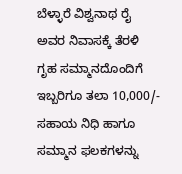ಬೆಳ್ಳಾರೆ ವಿಶ್ವನಾಥ ರೈ ಅವರ ನಿವಾಸಕ್ಕೆ ತೆರಳಿ ಗೃಹ ಸಮ್ಮಾನದೊಂದಿಗೆ ಇಬ್ಬರಿಗೂ ತಲಾ 10,000/- ಸಹಾಯ ನಿಧಿ ಹಾಗೂ ಸಮ್ಮಾನ ಫಲಕಗಳನ್ನು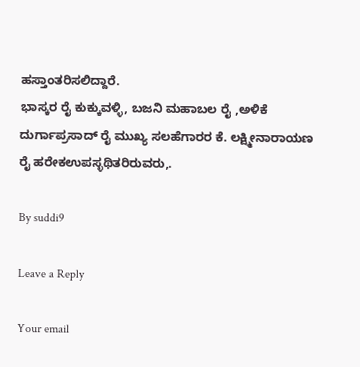ಹಸ್ತಾಂತರಿಸಲಿದ್ದಾರೆ.
ಭಾಸ್ಕರ ರೈ ಕುಕ್ಕುವಳ್ಳಿ, ಬಜನಿ ಮಹಾಬಲ ರೈ ,ಅಳಿಕೆ ದುರ್ಗಾಪ್ರಸಾದ್ ರೈ ಮುಖ್ಯ ಸಲಹೆಗಾರರ ಕೆ. ಲಕ್ಷ್ಮೀನಾರಾಯಣ ರೈ ಹರೇಕಉಪಸ್ಳಥಿತರಿರುವರು,.

By suddi9

Leave a Reply

Your email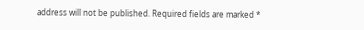address will not be published. Required fields are marked *